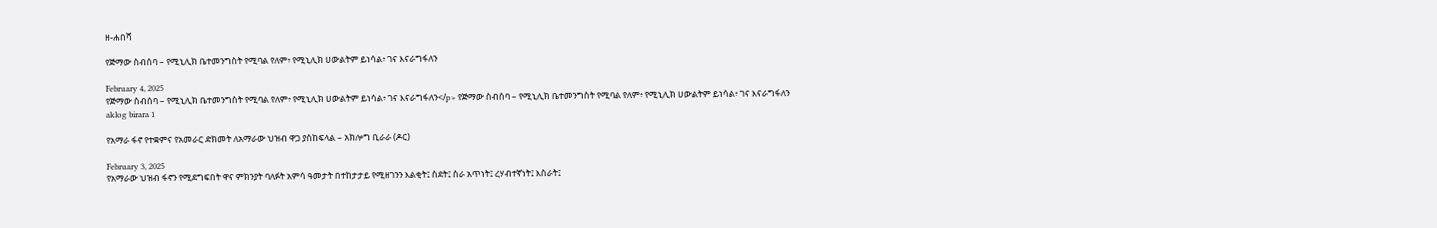ዘ-ሐበሻ

የጅማው ስብሰባ – የሚኒሊክ ቤተመንግስት የሚባል የለም፥ የሚኒሊክ ሀውልትም ይነሳል፥ ገና እናራግፋለን

February 4, 2025
የጅማው ስብሰባ – የሚኒሊክ ቤተመንግስት የሚባል የለም፥ የሚኒሊክ ሀውልትም ይነሳል፥ ገና እናራግፋለን</p> የጅማው ስብሰባ – የሚኒሊክ ቤተመንግስት የሚባል የለም፥ የሚኒሊክ ሀውልትም ይነሳል፥ ገና እናራግፋለን
aklog birara 1

የአማራ ፋኖ የተቋምና የአመራር ድክመት ለአማራው ህዝብ ዋጋ ያስከፍላል – አክሎግ ቢራራ (ዶር)

February 3, 2025
የአማራው ህዝብ ፋኖን የሚደግፍበት ዋና ምክንያት ባለፉት አምሳ ዓመታት በተከታታይ የሚዘገንን እልቂት፤ ስደት፤ ስራ አጥነት፤ ረሃብተኛነት፤ እስራት፤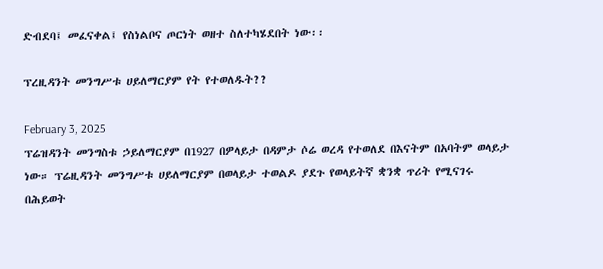ድብደባ፤ መፈናቀል፤ የስነልቦና ጦርነት ወዘተ ስለተካሄደበት ነው፡፡

ፕረዚዳንት መንግሥቱ ሀይለማርያም የት የተወለዱት??

February 3, 2025
ፕሬዝዳንት መንግስቱ ኃይለማርያም በ1927 በዎላይታ በዳምታ ሶሬ ወረዳ የተወለደ በእናትም በአባትም ወላይታ ነው። ፕሬዚዳንት መንግሥቱ ሀይለማርያም በወላይታ ተወልዶ ያደጉ የወላይትኛ ቋንቋ ጥሪት የሚናገሩ በሕይወት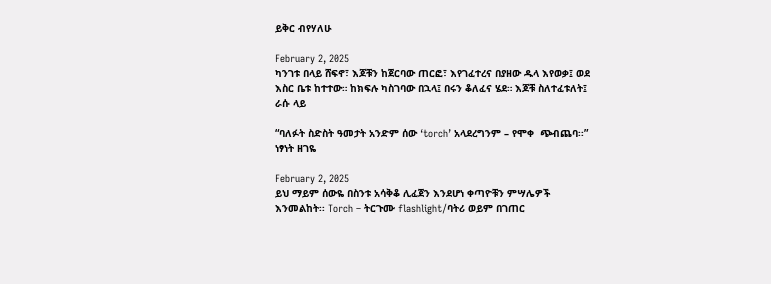ይቅር ብየሃለሁ

February 2, 2025
ካንገቱ በላይ ሸፍኖ፣ እጆቹን ከጀርባው ጠርፎ፣ እየገፈተረና በያዘው ዱላ እየወቃ፤ ወደ እስር ቤቱ ከተተው። ከክፍሉ ካስገባው በኋላ፤ በሩን ቆለፈና ሄደ። እጆቹ ስለተፈቱለት፤ ራሱ ላይ

“ባለፉት ስድስት ዓመታት አንድም ሰው ‘torch’ አላደረግንም – የሞቀ  ጭብጨባ፡፡” ነፃነት ዘገዬ

February 2, 2025
ይህ ማይም ሰውዬ በስንቱ አሳቅቆ ሊፈጀን እንደሆነ ቀጣዮቹን ምሣሌዎች እንመልከት፡፡ Torch – ትርጉሙ flashlight/ባትሪ ወይም በገጠር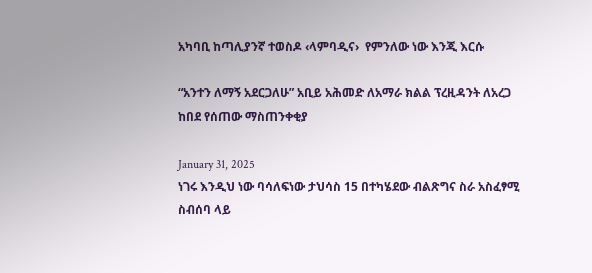አካባቢ ከጣሊያንኛ ተወስዶ ‹ላምባዲና›  የምንለው ነው እንጂ እርሱ

“አንተን ለማኝ አደርጋለሁ” አቢይ አሕመድ ለአማራ ክልል ፕረዚዳንት ለአረጋ ከበደ የሰጠው ማስጠንቀቂያ

January 31, 2025
ነገሩ እንዲህ ነው ባሳለፍነው ታህሳስ 15 በተካሄደው ብልጽግና ስራ አስፈፃሚ ስብሰባ ላይ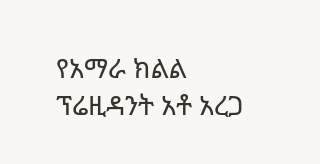የአማራ ክልል ፕሬዚዳንት አቶ አረጋ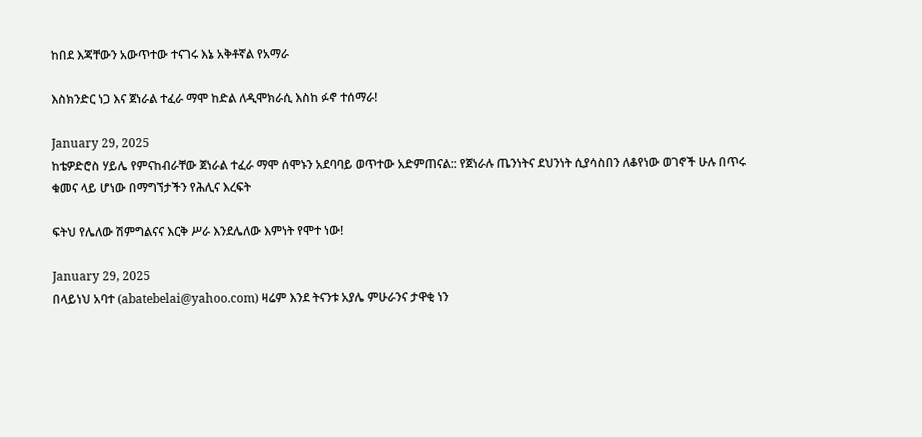ከበደ እጃቸውን አውጥተው ተናገሩ እኔ አቅቶኛል የአማራ

እስክንድር ነጋ እና ጀነራል ተፈራ ማሞ ከድል ለዲሞክራሲ እስከ ፉኖ ተሰማራ!

January 29, 2025
ከቴዎድሮስ ሃይሌ የምናከብራቸው ጀነራል ተፈራ ማሞ ሰሞኑን አደባባይ ወጥተው አድምጠናል:: የጀነራሉ ጤንነትና ደህንነት ሲያሳስበን ለቆየነው ወገኖች ሁሉ በጥሩ ቁመና ላይ ሆነው በማግኘታችን የሕሊና እረፍት

ፍትህ የሌለው ሽምግልናና እርቅ ሥራ እንደሌለው እምነት የሞተ ነው!

January 29, 2025
በላይነህ አባተ (abatebelai@yahoo.com) ዛሬም እንደ ትናንቱ አያሌ ምሁራንና ታዋቂ ነን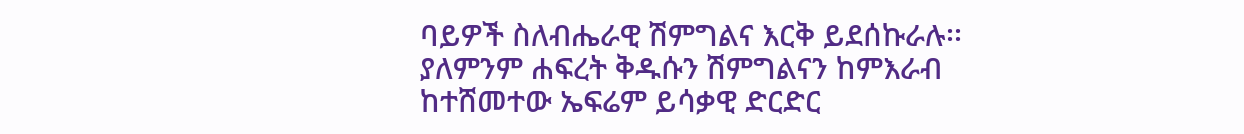ባይዎች ስለብሔራዊ ሽምግልና እርቅ ይደሰኩራሉ፡፡ ያለምንም ሐፍረት ቅዱሱን ሽምግልናን ከምእራብ ከተሸመተው ኤፍሬም ይሳቃዊ ድርድር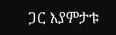ጋር እያምታቱ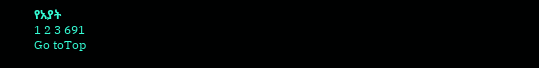የአያት
1 2 3 691
Go toTop